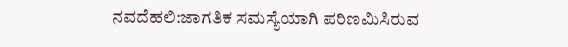ನವದೆಹಲಿ:ಜಾಗತಿಕ ಸಮಸ್ಯೆಯಾಗಿ ಪರಿಣಮಿಸಿರುವ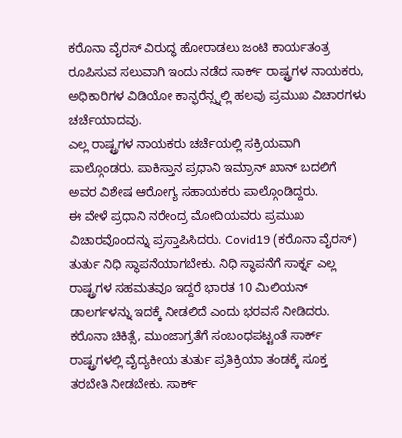ಕರೊನಾ ವೈರಸ್ ವಿರುದ್ಧ ಹೋರಾಡಲು ಜಂಟಿ ಕಾರ್ಯತಂತ್ರ ರೂಪಿಸುವ ಸಲುವಾಗಿ ಇಂದು ನಡೆದ ಸಾರ್ಕ್ ರಾಷ್ಟ್ರಗಳ ನಾಯಕರು, ಅಧಿಕಾರಿಗಳ ವಿಡಿಯೋ ಕಾನ್ಫರೆನ್ಸ್ನಲ್ಲಿ ಹಲವು ಪ್ರಮುಖ ವಿಚಾರಗಳು ಚರ್ಚೆಯಾದವು.
ಎಲ್ಲ ರಾಷ್ಟ್ರಗಳ ನಾಯಕರು ಚರ್ಚೆಯಲ್ಲಿ ಸಕ್ರಿಯವಾಗಿ ಪಾಲ್ಗೊಂಡರು. ಪಾಕಿಸ್ತಾನ ಪ್ರಧಾನಿ ಇಮ್ರಾನ್ ಖಾನ್ ಬದಲಿಗೆ ಅವರ ವಿಶೇಷ ಆರೋಗ್ಯ ಸಹಾಯಕರು ಪಾಲ್ಗೊಂಡಿದ್ದರು.
ಈ ವೇಳೆ ಪ್ರಧಾನಿ ನರೇಂದ್ರ ಮೋದಿಯವರು ಪ್ರಮುಖ ವಿಚಾರವೊಂದನ್ನು ಪ್ರಸ್ತಾಪಿಸಿದರು. Covid19 (ಕರೊನಾ ವೈರಸ್) ತುರ್ತು ನಿಧಿ ಸ್ಥಾಪನೆಯಾಗಬೇಕು. ನಿಧಿ ಸ್ಥಾಪನೆಗೆ ಸಾರ್ಕ್ನ ಎಲ್ಲ ರಾಷ್ಟ್ರಗಳ ಸಹಮತವೂ ಇದ್ದರೆ ಭಾರತ 10 ಮಿಲಿಯನ್ ಡಾಲರ್ಗಳನ್ನು ಇದಕ್ಕೆ ನೀಡಲಿದೆ ಎಂದು ಭರವಸೆ ನೀಡಿದರು.
ಕರೊನಾ ಚಿಕಿತ್ಸೆ, ಮುಂಜಾಗ್ರತೆಗೆ ಸಂಬಂಧಪಟ್ಟಂತೆ ಸಾರ್ಕ್ ರಾಷ್ಟ್ರಗಳಲ್ಲಿ ವೈದ್ಯಕೀಯ ತುರ್ತು ಪ್ರತಿಕ್ರಿಯಾ ತಂಡಕ್ಕೆ ಸೂಕ್ತ ತರಬೇತಿ ನೀಡಬೇಕು. ಸಾರ್ಕ್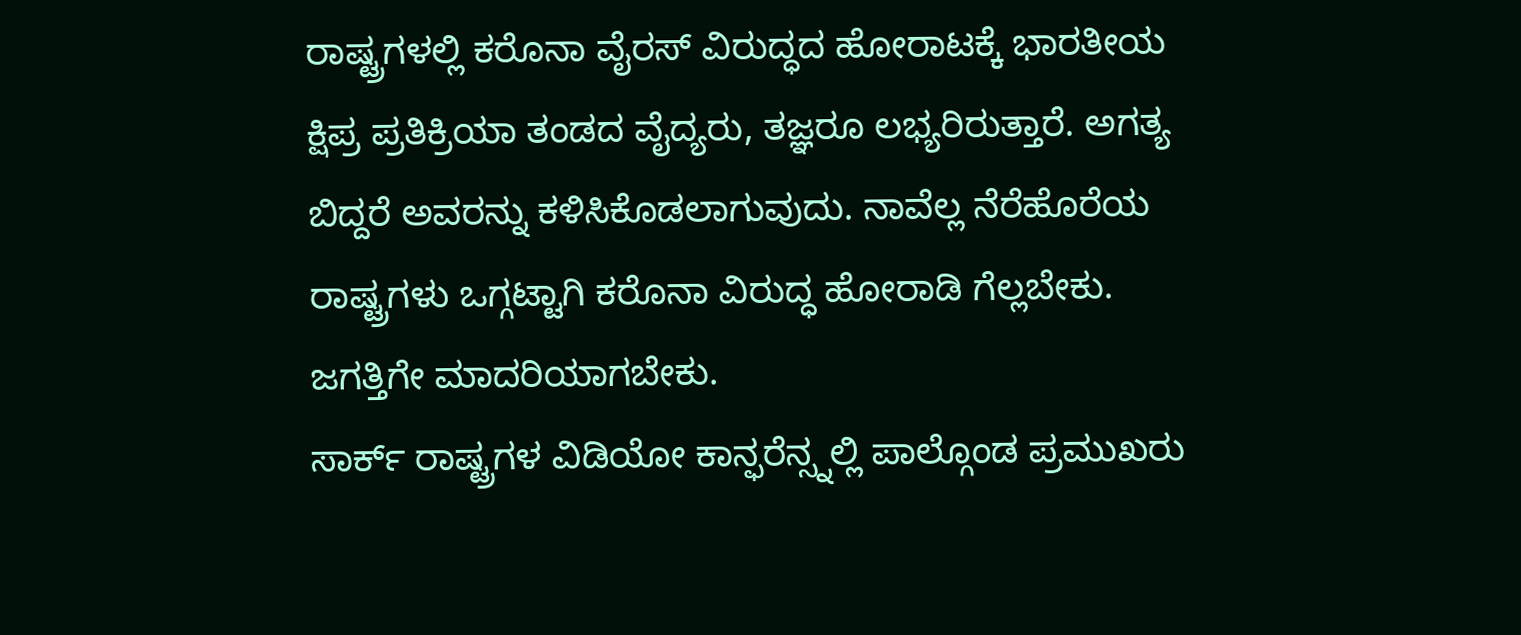ರಾಷ್ಟ್ರಗಳಲ್ಲಿ ಕರೊನಾ ವೈರಸ್ ವಿರುದ್ಧದ ಹೋರಾಟಕ್ಕೆ ಭಾರತೀಯ ಕ್ಷಿಪ್ರ ಪ್ರತಿಕ್ರಿಯಾ ತಂಡದ ವೈದ್ಯರು, ತಜ್ಞರೂ ಲಭ್ಯರಿರುತ್ತಾರೆ. ಅಗತ್ಯ ಬಿದ್ದರೆ ಅವರನ್ನು ಕಳಿಸಿಕೊಡಲಾಗುವುದು. ನಾವೆಲ್ಲ ನೆರೆಹೊರೆಯ ರಾಷ್ಟ್ರಗಳು ಒಗ್ಗಟ್ಟಾಗಿ ಕರೊನಾ ವಿರುದ್ಧ ಹೋರಾಡಿ ಗೆಲ್ಲಬೇಕು. ಜಗತ್ತಿಗೇ ಮಾದರಿಯಾಗಬೇಕು.
ಸಾರ್ಕ್ ರಾಷ್ಟ್ರಗಳ ವಿಡಿಯೋ ಕಾನ್ಫರೆನ್ಸ್ನಲ್ಲಿ ಪಾಲ್ಗೊಂಡ ಪ್ರಮುಖರು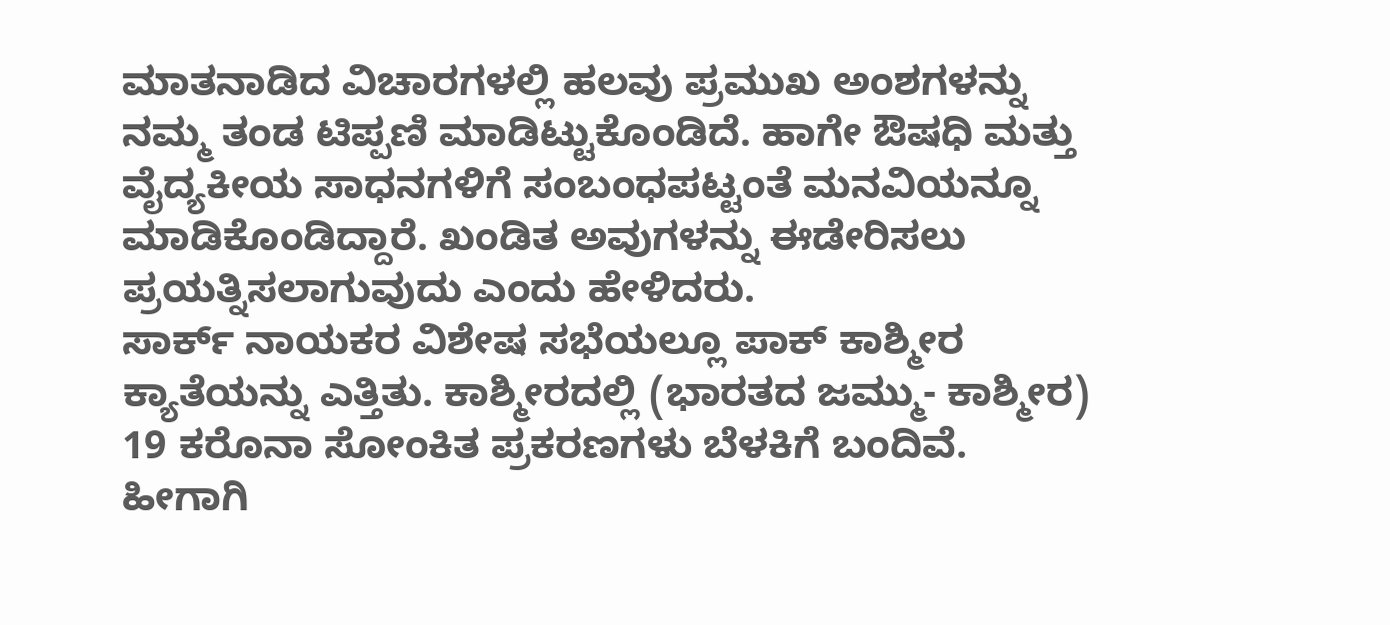ಮಾತನಾಡಿದ ವಿಚಾರಗಳಲ್ಲಿ ಹಲವು ಪ್ರಮುಖ ಅಂಶಗಳನ್ನು ನಮ್ಮ ತಂಡ ಟಿಪ್ಪಣಿ ಮಾಡಿಟ್ಟುಕೊಂಡಿದೆ. ಹಾಗೇ ಔಷಧಿ ಮತ್ತು ವೈದ್ಯಕೀಯ ಸಾಧನಗಳಿಗೆ ಸಂಬಂಧಪಟ್ಟಂತೆ ಮನವಿಯನ್ನೂ ಮಾಡಿಕೊಂಡಿದ್ದಾರೆ. ಖಂಡಿತ ಅವುಗಳನ್ನು ಈಡೇರಿಸಲು ಪ್ರಯತ್ನಿಸಲಾಗುವುದು ಎಂದು ಹೇಳಿದರು.
ಸಾರ್ಕ್ ನಾಯಕರ ವಿಶೇಷ ಸಭೆಯಲ್ಲೂ ಪಾಕ್ ಕಾಶ್ಮೀರ ಕ್ಯಾತೆಯನ್ನು ಎತ್ತಿತು. ಕಾಶ್ಮೀರದಲ್ಲಿ (ಭಾರತದ ಜಮ್ಮು- ಕಾಶ್ಮೀರ) 19 ಕರೊನಾ ಸೋಂಕಿತ ಪ್ರಕರಣಗಳು ಬೆಳಕಿಗೆ ಬಂದಿವೆ. ಹೀಗಾಗಿ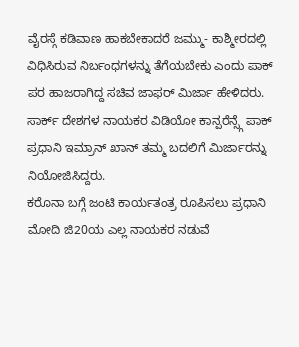ವೈರಸ್ಗೆ ಕಡಿವಾಣ ಹಾಕಬೇಕಾದರೆ ಜಮ್ಮು- ಕಾಶ್ಮೀರದಲ್ಲಿ ವಿಧಿಸಿರುವ ನಿರ್ಬಂಧಗಳನ್ನು ತೆಗೆಯಬೇಕು ಎಂದು ಪಾಕ್ ಪರ ಹಾಜರಾಗಿದ್ದ ಸಚಿವ ಜಾಫರ್ ಮಿರ್ಜಾ ಹೇಳಿದರು. ಸಾರ್ಕ್ ದೇಶಗಳ ನಾಯಕರ ವಿಡಿಯೋ ಕಾನ್ಪರೆನ್ಸ್ಗೆ ಪಾಕ್ ಪ್ರಧಾನಿ ಇಮ್ರಾನ್ ಖಾನ್ ತಮ್ಮ ಬದಲಿಗೆ ಮಿರ್ಜಾರನ್ನು ನಿಯೋಜಿಸಿದ್ದರು.
ಕರೊನಾ ಬಗ್ಗೆ ಜಂಟಿ ಕಾರ್ಯತಂತ್ರ ರೂಪಿಸಲು ಪ್ರಧಾನಿ ಮೋದಿ ಜಿ20ಯ ಎಲ್ಲ ನಾಯಕರ ನಡುವೆ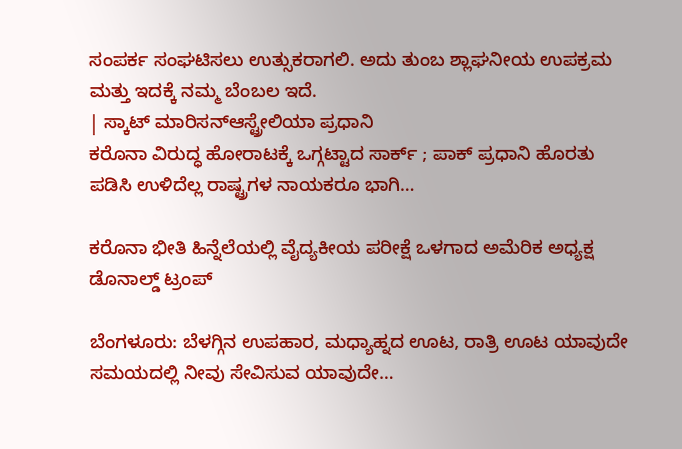ಸಂಪರ್ಕ ಸಂಘಟಿಸಲು ಉತ್ಸುಕರಾಗಲಿ. ಅದು ತುಂಬ ಶ್ಲಾಘನೀಯ ಉಪಕ್ರಮ ಮತ್ತು ಇದಕ್ಕೆ ನಮ್ಮ ಬೆಂಬಲ ಇದೆ.
| ಸ್ಕಾಟ್ ಮಾರಿಸನ್ಆಸ್ಟ್ರೇಲಿಯಾ ಪ್ರಧಾನಿ
ಕರೊನಾ ವಿರುದ್ಧ ಹೋರಾಟಕ್ಕೆ ಒಗ್ಗಟ್ಟಾದ ಸಾರ್ಕ್ ; ಪಾಕ್ ಪ್ರಧಾನಿ ಹೊರತು ಪಡಿಸಿ ಉಳಿದೆಲ್ಲ ರಾಷ್ಟ್ರಗಳ ನಾಯಕರೂ ಭಾಗಿ…

ಕರೊನಾ ಭೀತಿ ಹಿನ್ನೆಲೆಯಲ್ಲಿ ವೈದ್ಯಕೀಯ ಪರೀಕ್ಷೆ ಒಳಗಾದ ಅಮೆರಿಕ ಅಧ್ಯಕ್ಷ ಡೊನಾಲ್ಡ್ ಟ್ರಂಪ್

ಬೆಂಗಳೂರು: ಬೆಳಗ್ಗಿನ ಉಪಹಾರ, ಮಧ್ಯಾಹ್ನದ ಊಟ, ರಾತ್ರಿ ಊಟ ಯಾವುದೇ ಸಮಯದಲ್ಲಿ ನೀವು ಸೇವಿಸುವ ಯಾವುದೇ…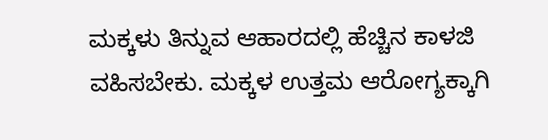ಮಕ್ಕಳು ತಿನ್ನುವ ಆಹಾರದಲ್ಲಿ ಹೆಚ್ಚಿನ ಕಾಳಜಿ ವಹಿಸಬೇಕು. ಮಕ್ಕಳ ಉತ್ತಮ ಆರೋಗ್ಯಕ್ಕಾಗಿ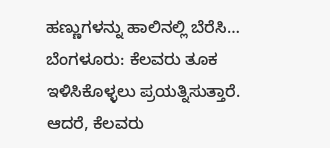ಹಣ್ಣುಗಳನ್ನು ಹಾಲಿನಲ್ಲಿ ಬೆರೆಸಿ…
ಬೆಂಗಳೂರು: ಕೆಲವರು ತೂಕ ಇಳಿಸಿಕೊಳ್ಳಲು ಪ್ರಯತ್ನಿಸುತ್ತಾರೆ. ಆದರೆ, ಕೆಲವರು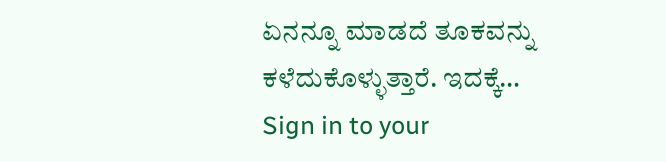ಏನನ್ನೂ ಮಾಡದೆ ತೂಕವನ್ನು ಕಳೆದುಕೊಳ್ಳುತ್ತಾರೆ. ಇದಕ್ಕೆ…
Sign in to your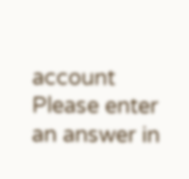account
Please enter an answer in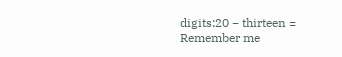digits:20 − thirteen =
Remember me